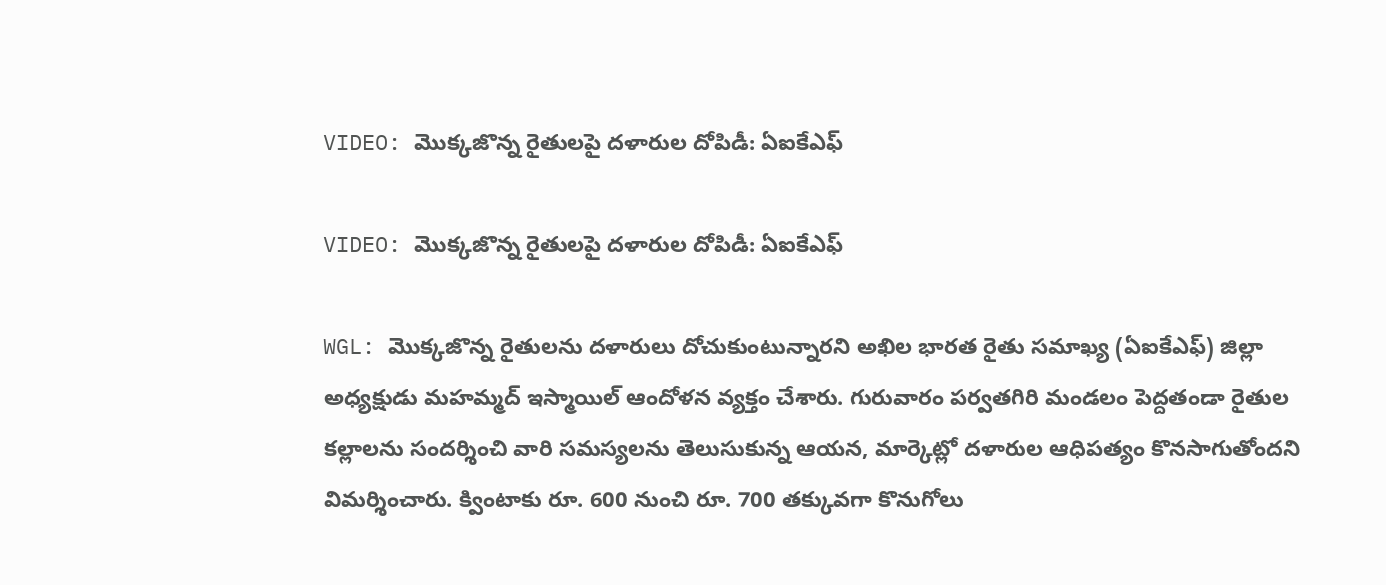VIDEO: మొక్కజొన్న రైతులపై దళారుల దోపిడీ: ఏఐకేఎఫ్

VIDEO: మొక్కజొన్న రైతులపై దళారుల దోపిడీ: ఏఐకేఎఫ్

WGL: మొక్కజొన్న రైతులను దళారులు దోచుకుంటున్నారని అఖిల భారత రైతు సమాఖ్య (ఏఐకేఎఫ్) జిల్లా అధ్యక్షుడు మహమ్మద్ ఇస్మాయిల్ ఆందోళన వ్యక్తం చేశారు. గురువారం పర్వతగిరి మండలం పెద్దతండా రైతుల కల్లాలను సందర్శించి వారి సమస్యలను తెలుసుకున్న ఆయన, మార్కెట్లో దళారుల ఆధిపత్యం కొనసాగుతోందని విమర్శించారు. క్వింటాకు రూ. 600 నుంచి రూ. 700 తక్కువగా కొనుగోలు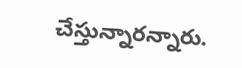చేస్తున్నారన్నారు.